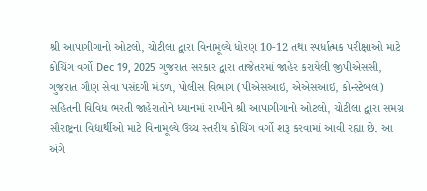શ્રી આપાગીગાનો ઓટલો, ચોટીલા દ્વારા વિનામૂલ્યે ધોરણ 10-12 તથા સ્પર્ધાત્મક પરીક્ષાઓ માટે કોચિંગ વર્ગો Dec 19, 2025 ગુજરાત સરકાર દ્વારા તાજેતરમાં જાહેર કરાયેલી જીપીએસસી, ગુજરાત ગૌણ સેવા પસંદગી મંડળ, પોલીસ વિભાગ (પીએસઆઇ, એએસઆઇ, કોન્સ્ટેબલ) સહિતની વિવિધ ભરતી જાહેરાતોને ધ્યાનમાં રાખીને શ્રી આપાગીગાનો ઓટલો, ચોટીલા દ્વારા સમગ્ર સૌરાષ્ટ્રના વિદ્યાર્થીઓ માટે વિનામૂલ્યે ઉચ્ચ સ્તરીય કોચિંગ વર્ગો શરૂ કરવામાં આવી રહ્યા છે. આ અંગે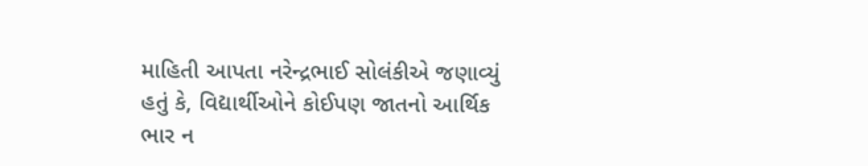માહિતી આપતા નરેન્દ્રભાઈ સોલંકીએ જણાવ્યું હતું કે, વિદ્યાર્થીઓને કોઈપણ જાતનો આર્થિક ભાર ન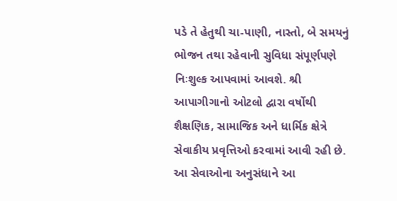પડે તે હેતુથી ચા-પાણી, નાસ્તો, બે સમયનું ભોજન તથા રહેવાની સુવિધા સંપૂર્ણપણે નિઃશુલ્ક આપવામાં આવશે. શ્રી આપાગીગાનો ઓટલો દ્વારા વર્ષોથી શૈક્ષણિક, સામાજિક અને ધાર્મિક ક્ષેત્રે સેવાકીય પ્રવૃત્તિઓ કરવામાં આવી રહી છે. આ સેવાઓના અનુસંધાને આ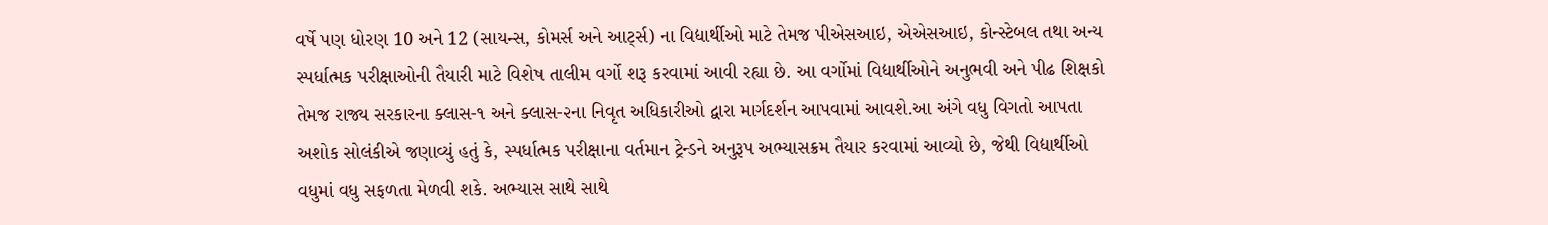વર્ષે પણ ધોરણ 10 અને 12 (સાયન્સ, કોમર્સ અને આર્ટ્સ) ના વિદ્યાર્થીઓ માટે તેમજ પીએસઆઇ, એએસઆઇ, કોન્સ્ટેબલ તથા અન્ય સ્પર્ધાત્મક પરીક્ષાઓની તૈયારી માટે વિશેષ તાલીમ વર્ગો શરૂ કરવામાં આવી રહ્યા છે. આ વર્ગોમાં વિદ્યાર્થીઓને અનુભવી અને પીઢ શિક્ષકો તેમજ રાજ્ય સરકારના ક્લાસ-૧ અને ક્લાસ-૨ના નિવૃત અધિકારીઓ દ્વારા માર્ગદર્શન આપવામાં આવશે.આ અંગે વધુ વિગતો આપતા અશોક સોલંકીએ જણાવ્યું હતું કે, સ્પર્ધાત્મક પરીક્ષાના વર્તમાન ટ્રેન્ડને અનુરૂપ અભ્યાસક્રમ તૈયાર કરવામાં આવ્યો છે, જેથી વિદ્યાર્થીઓ વધુમાં વધુ સફળતા મેળવી શકે. અભ્યાસ સાથે સાથે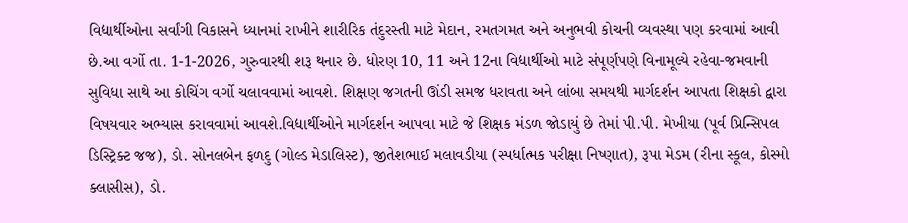વિદ્યાર્થીઓના સર્વાંગી વિકાસને ધ્યાનમાં રાખીને શારીરિક તંદુરસ્તી માટે મેદાન, રમતગમત અને અનુભવી કોચની વ્યવસ્થા પણ કરવામાં આવી છે.આ વર્ગો તા. 1-1-2026, ગુરુવારથી શરૂ થનાર છે. ધોરણ 10, 11 અને 12ના વિદ્યાર્થીઓ માટે સંપૂર્ણપણે વિનામૂલ્યે રહેવા-જમવાની સુવિધા સાથે આ કોચિંગ વર્ગો ચલાવવામાં આવશે. શિક્ષણ જગતની ઊંડી સમજ ધરાવતા અને લાંબા સમયથી માર્ગદર્શન આપતા શિક્ષકો દ્વારા વિષયવાર અભ્યાસ કરાવવામાં આવશે.વિદ્યાર્થીઓને માર્ગદર્શન આપવા માટે જે શિક્ષક મંડળ જોડાયું છે તેમાં પી.પી. મેખીયા (પૂર્વ પ્રિન્સિપલ ડિસ્ટ્રિક્ટ જજ), ડો. સોનલબેન ફળદુ (ગોલ્ડ મેડાલિસ્ટ), જીતેશભાઈ મલાવડીયા (સ્પર્ધાત્મક પરીક્ષા નિષ્ણાત), રૂપા મેડમ (રીના સ્કૂલ, કોસ્મો ક્લાસીસ), ડો.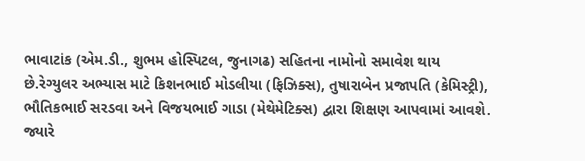ભાવાટાંક (એમ.ડી., શુભમ હોસ્પિટલ, જુનાગઢ) સહિતના નામોનો સમાવેશ થાય છે.રેગ્યુલર અભ્યાસ માટે કિશનભાઈ મોડલીયા (ફિઝિક્સ), તુષારાબેન પ્રજાપતિ (કેમિસ્ટ્રી), ભૌતિકભાઈ સરડવા અને વિજયભાઈ ગાડા (મેથેમેટિક્સ) દ્વારા શિક્ષણ આપવામાં આવશે. જ્યારે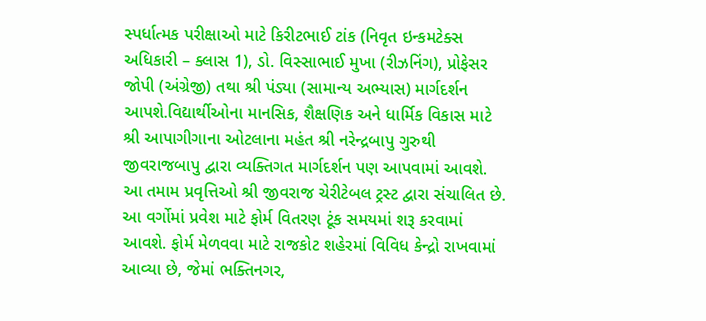સ્પર્ધાત્મક પરીક્ષાઓ માટે કિરીટભાઈ ટાંક (નિવૃત ઇન્કમટેક્સ અધિકારી – ક્લાસ 1), ડો. વિસ્સાભાઈ મુખા (રીઝનિંગ), પ્રોફેસર જોપી (અંગ્રેજી) તથા શ્રી પંડ્યા (સામાન્ય અભ્યાસ) માર્ગદર્શન આપશે.વિદ્યાર્થીઓના માનસિક, શૈક્ષણિક અને ધાર્મિક વિકાસ માટે શ્રી આપાગીગાના ઓટલાના મહંત શ્રી નરેન્દ્રબાપુ ગુરુથી જીવરાજબાપુ દ્વારા વ્યક્તિગત માર્ગદર્શન પણ આપવામાં આવશે. આ તમામ પ્રવૃત્તિઓ શ્રી જીવરાજ ચેરીટેબલ ટ્રસ્ટ દ્વારા સંચાલિત છે. આ વર્ગોમાં પ્રવેશ માટે ફોર્મ વિતરણ ટૂંક સમયમાં શરૂ કરવામાં આવશે. ફોર્મ મેળવવા માટે રાજકોટ શહેરમાં વિવિધ કેન્દ્રો રાખવામાં આવ્યા છે, જેમાં ભક્તિનગર,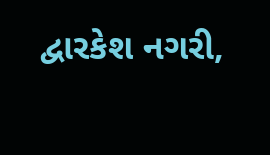દ્વારકેશ નગરી,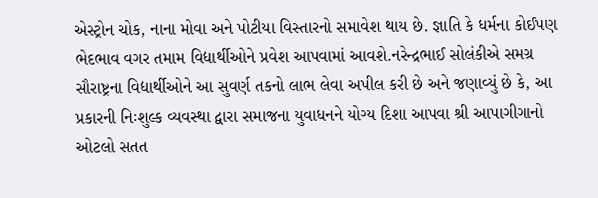એસ્ટ્રોન ચોક, નાના મોવા અને પોટીયા વિસ્તારનો સમાવેશ થાય છે. જ્ઞાતિ કે ધર્મના કોઈપણ ભેદભાવ વગર તમામ વિદ્યાર્થીઓને પ્રવેશ આપવામાં આવશે.નરેન્દ્રભાઈ સોલંકીએ સમગ્ર સૌરાષ્ટ્રના વિદ્યાર્થીઓને આ સુવર્ણ તકનો લાભ લેવા અપીલ કરી છે અને જણાવ્યું છે કે, આ પ્રકારની નિઃશુલ્ક વ્યવસ્થા દ્વારા સમાજના યુવાધનને યોગ્ય દિશા આપવા શ્રી આપાગીગાનો ઓટલો સતત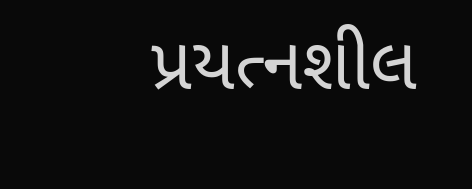પ્રયત્નશીલ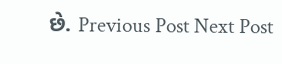છે. Previous Post Next Post